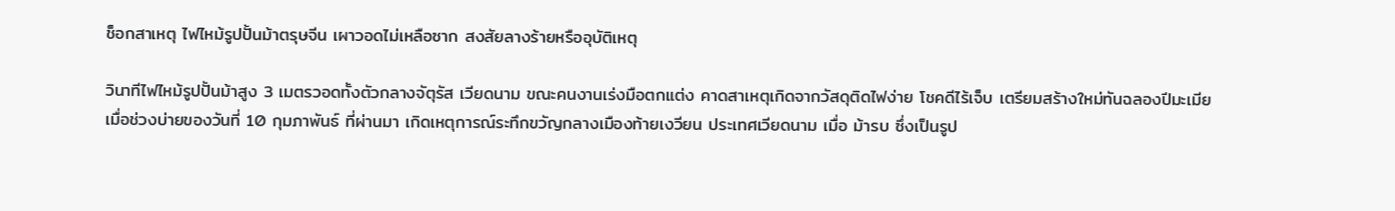ช็อกสาเหตุ ไฟไหม้รูปปั้นม้าตรุษจีน เผาวอดไม่เหลือซาก สงสัยลางร้ายหรืออุบัติเหตุ

วินาทีไฟไหม้รูปปั้นม้าสูง 3 เมตรวอดทั้งตัวกลางจัตุรัส เวียดนาม ขณะคนงานเร่งมือตกแต่ง คาดสาเหตุเกิดจากวัสดุติดไฟง่าย โชคดีไร้เจ็บ เตรียมสร้างใหม่ทันฉลองปีมะเมีย
เมื่อช่วงบ่ายของวันที่ 10 กุมภาพันธ์ ที่ผ่านมา เกิดเหตุการณ์ระทึกขวัญกลางเมืองท้ายเงวียน ประเทศเวียดนาม เมื่อ ม้ารบ ซึ่งเป็นรูป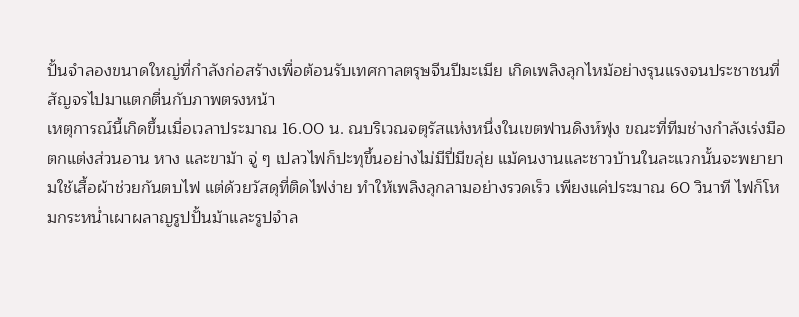ปั้นจำลองขนาดใหญ่ที่กำลังก่อสร้างเพื่อต้อนรับเทศกาลตรุษจีนปีมะเมีย เกิดเพลิงลุกไหม้อย่างรุนแรงจนประชาชนที่สัญจรไปมาแตกตื่นกับภาพตรงหน้า
เหตุการณ์นี้เกิดขึ้นเมื่อเวลาประมาณ 16.00 น. ณบริเวณจตุรัสแห่งหนึ่งในเขตฟานดิงห์ฟุง ขณะที่ทีมช่างกำลังเร่งมือตกแต่งส่วนอาน หาง และขาม้า จู่ ๆ เปลวไฟก็ปะทุขึ้นอย่างไม่มีปี่มีขลุ่ย แม้คนงานและชาวบ้านในละแวกนั้นจะพยายามใช้เสื้อผ้าช่วยกันตบไฟ แต่ด้วยวัสดุที่ติดไฟง่าย ทำให้เพลิงลุกลามอย่างรวดเร็ว เพียงแค่ประมาณ 60 วินาที ไฟก็โหมกระหน่ำเผาผลาญรูปปั้นม้าและรูปจำล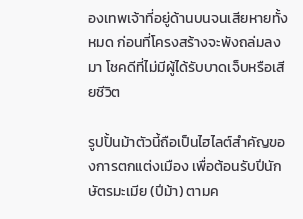องเทพเจ้าที่อยู่ด้านบนจนเสียหายทั้งหมด ก่อนที่โครงสร้างจะพังถล่มลงมา โชคดีที่ไม่มีผู้ได้รับบาดเจ็บหรือเสียชีวิต

รูปปั้นม้าตัวนี้ถือเป็นไฮไลต์สำคัญของการตกแต่งเมือง เพื่อต้อนรับปีนักษัตรมะเมีย (ปีม้า) ตามค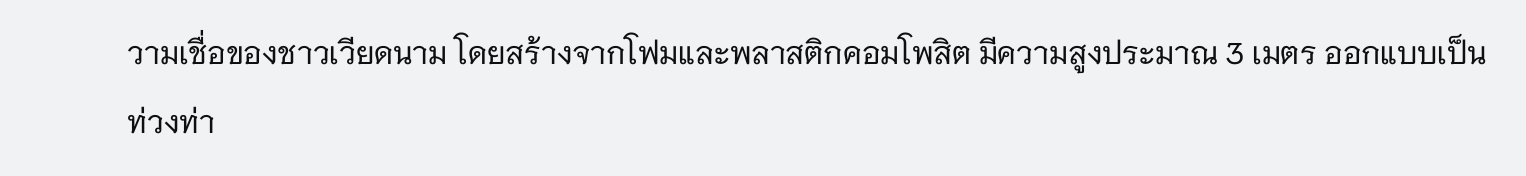วามเชื่อของชาวเวียดนาม โดยสร้างจากโฟมและพลาสติกคอมโพสิต มีความสูงประมาณ 3 เมตร ออกแบบเป็นท่วงท่า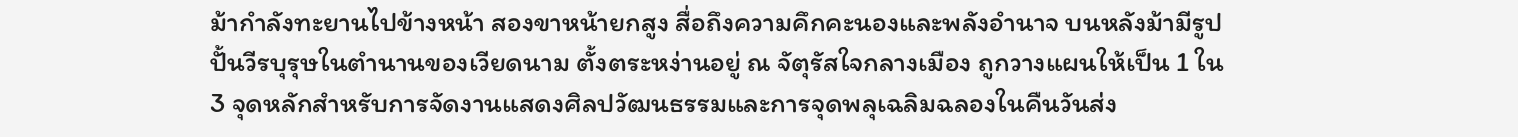ม้ากำลังทะยานไปข้างหน้า สองขาหน้ายกสูง สื่อถึงความคึกคะนองและพลังอำนาจ บนหลังม้ามีรูปปั้นวีรบุรุษในตำนานของเวียดนาม ตั้งตระหง่านอยู่ ณ จัตุรัสใจกลางเมือง ถูกวางแผนให้เป็น 1 ใน 3 จุดหลักสำหรับการจัดงานแสดงศิลปวัฒนธรรมและการจุดพลุเฉลิมฉลองในคืนวันส่ง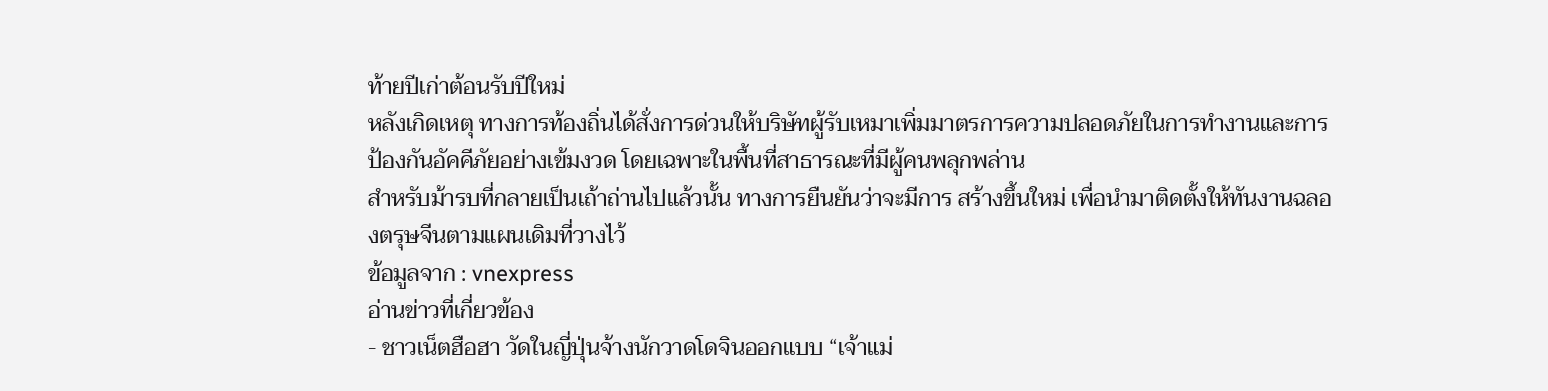ท้ายปีเก่าต้อนรับปีใหม่
หลังเกิดเหตุ ทางการท้องถิ่นได้สั่งการด่วนให้บริษัทผู้รับเหมาเพิ่มมาตรการความปลอดภัยในการทำงานและการป้องกันอัคคีภัยอย่างเข้มงวด โดยเฉพาะในพื้นที่สาธารณะที่มีผู้คนพลุกพล่าน
สำหรับม้ารบที่กลายเป็นเถ้าถ่านไปแล้วนั้น ทางการยืนยันว่าจะมีการ สร้างขึ้นใหม่ เพื่อนำมาติดตั้งให้ทันงานฉลองตรุษจีนตามแผนเดิมที่วางไว้
ข้อมูลจาก : vnexpress
อ่านข่าวที่เกี่ยวข้อง
- ชาวเน็ตฮือฮา วัดในญี่ปุ่นจ้างนักวาดโดจินออกแบบ “เจ้าแม่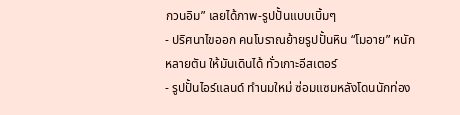กวนอิม” เลยได้ภาพ-รูปปั้นแบบเบิ้มๆ
- ปริศนาไขออก คนโบราณย้ายรูปปั้นหิน “โมอาย” หนักหลายตัน ให้มันเดินได้ ทั่วเกาะอีสเตอร์
- รูปปั้นไอร์แลนด์ ทำนมใหม่ ซ่อมแซมหลังโดนนักท่อง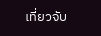เที่ยวจับ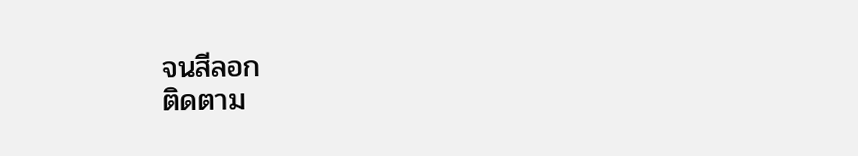จนสีลอก
ติดตาม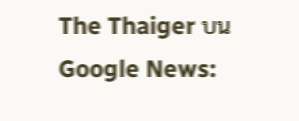The Thaiger บน Google News: